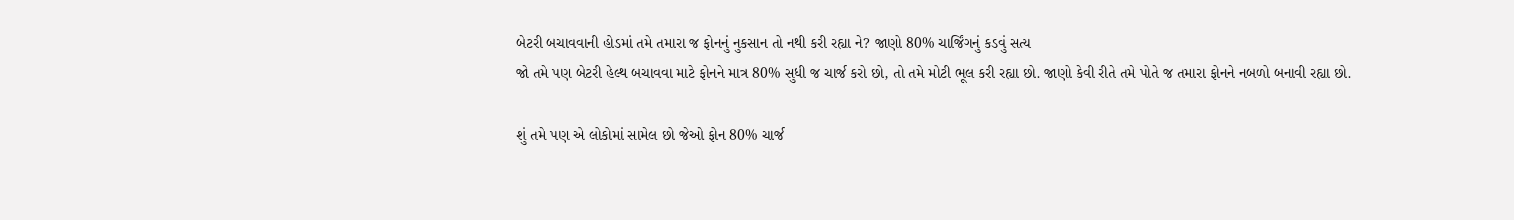બેટરી બચાવવાની હોડમાં તમે તમારા જ ફોનનું નુકસાન તો નથી કરી રહ્યા ને? જાણો 80% ચાર્જિંગનું કડવું સત્ય
જો તમે પણ બેટરી હેલ્થ બચાવવા માટે ફોનને માત્ર 80% સુધી જ ચાર્જ કરો છો, તો તમે મોટી ભૂલ કરી રહ્યા છો. જાણો કેવી રીતે તમે પોતે જ તમારા ફોનને નબળો બનાવી રહ્યા છો.

શું તમે પણ એ લોકોમાં સામેલ છો જેઓ ફોન 80% ચાર્જ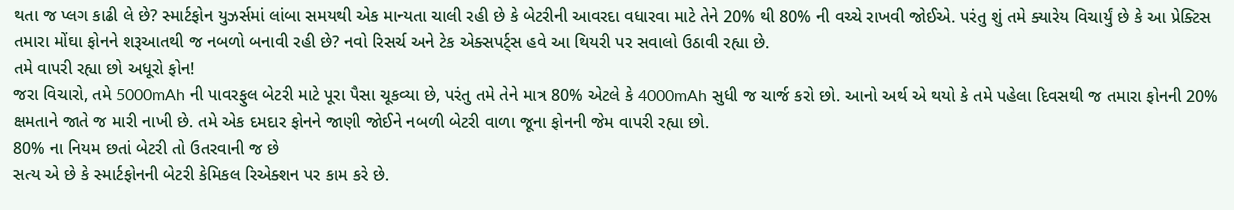થતા જ પ્લગ કાઢી લે છે? સ્માર્ટફોન યુઝર્સમાં લાંબા સમયથી એક માન્યતા ચાલી રહી છે કે બેટરીની આવરદા વધારવા માટે તેને 20% થી 80% ની વચ્ચે રાખવી જોઈએ. પરંતુ શું તમે ક્યારેય વિચાર્યું છે કે આ પ્રેક્ટિસ તમારા મોંઘા ફોનને શરૂઆતથી જ નબળો બનાવી રહી છે? નવો રિસર્ચ અને ટેક એક્સપર્ટ્સ હવે આ થિયરી પર સવાલો ઉઠાવી રહ્યા છે.
તમે વાપરી રહ્યા છો અધૂરો ફોન!
જરા વિચારો, તમે 5000mAh ની પાવરફુલ બેટરી માટે પૂરા પૈસા ચૂકવ્યા છે, પરંતુ તમે તેને માત્ર 80% એટલે કે 4000mAh સુધી જ ચાર્જ કરો છો. આનો અર્થ એ થયો કે તમે પહેલા દિવસથી જ તમારા ફોનની 20% ક્ષમતાને જાતે જ મારી નાખી છે. તમે એક દમદાર ફોનને જાણી જોઈને નબળી બેટરી વાળા જૂના ફોનની જેમ વાપરી રહ્યા છો.
80% ના નિયમ છતાં બેટરી તો ઉતરવાની જ છે
સત્ય એ છે કે સ્માર્ટફોનની બેટરી કેમિકલ રિએક્શન પર કામ કરે છે.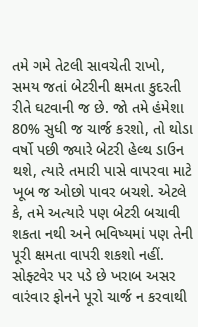તમે ગમે તેટલી સાવચેતી રાખો, સમય જતાં બેટરીની ક્ષમતા કુદરતી રીતે ઘટવાની જ છે. જો તમે હંમેશા 80% સુધી જ ચાર્જ કરશો, તો થોડા વર્ષો પછી જ્યારે બેટરી હેલ્થ ડાઉન થશે, ત્યારે તમારી પાસે વાપરવા માટે ખૂબ જ ઓછો પાવર બચશે. એટલે કે, તમે અત્યારે પણ બેટરી બચાવી શકતા નથી અને ભવિષ્યમાં પણ તેની પૂરી ક્ષમતા વાપરી શકશો નહીં.
સોફ્ટવેર પર પડે છે ખરાબ અસર
વારંવાર ફોનને પૂરો ચાર્જ ન કરવાથી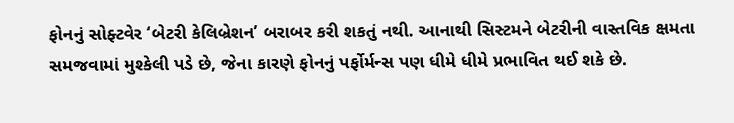ફોનનું સોફ્ટવેર ‘બેટરી કેલિબ્રેશન’ બરાબર કરી શકતું નથી. આનાથી સિસ્ટમને બેટરીની વાસ્તવિક ક્ષમતા સમજવામાં મુશ્કેલી પડે છે, જેના કારણે ફોનનું પર્ફોર્મન્સ પણ ધીમે ધીમે પ્રભાવિત થઈ શકે છે.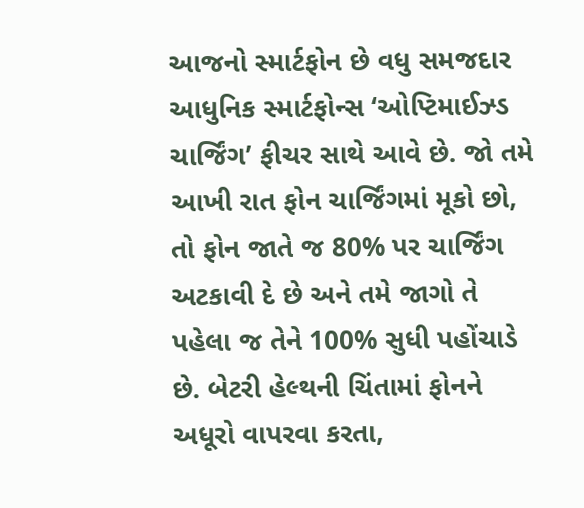આજનો સ્માર્ટફોન છે વધુ સમજદાર
આધુનિક સ્માર્ટફોન્સ ‘ઓપ્ટિમાઈઝ્ડ ચાર્જિંગ’ ફીચર સાથે આવે છે. જો તમે આખી રાત ફોન ચાર્જિંગમાં મૂકો છો, તો ફોન જાતે જ 80% પર ચાર્જિંગ અટકાવી દે છે અને તમે જાગો તે પહેલા જ તેને 100% સુધી પહોંચાડે છે. બેટરી હેલ્થની ચિંતામાં ફોનને અધૂરો વાપરવા કરતા,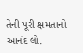તેની પૂરી ક્ષમતાનો આનંદ લો.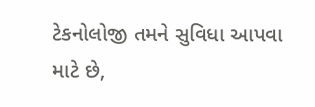ટેકનોલોજી તમને સુવિધા આપવા માટે છે,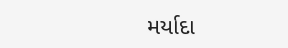મર્યાદા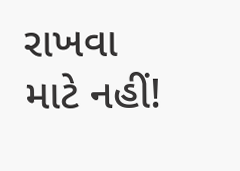રાખવા માટે નહીં!